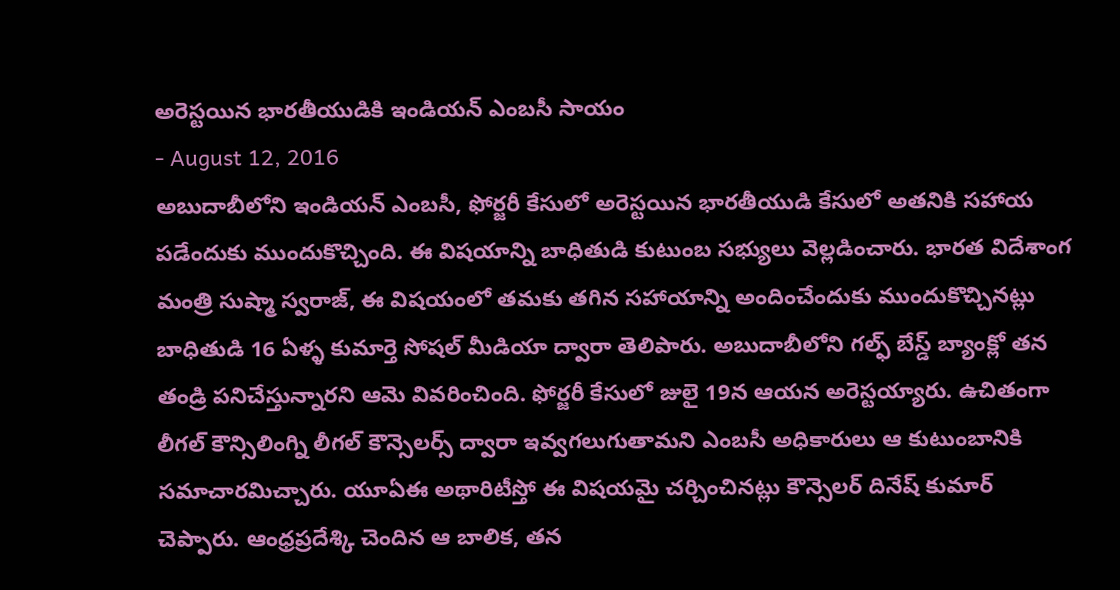అరెస్టయిన భారతీయుడికి ఇండియన్ ఎంబసీ సాయం
- August 12, 2016
అబుదాబీలోని ఇండియన్ ఎంబసీ, ఫోర్జరీ కేసులో అరెస్టయిన భారతీయుడి కేసులో అతనికి సహాయ పడేందుకు ముందుకొచ్చింది. ఈ విషయాన్ని బాధితుడి కుటుంబ సభ్యులు వెల్లడించారు. భారత విదేశాంగ మంత్రి సుష్మా స్వరాజ్, ఈ విషయంలో తమకు తగిన సహాయాన్ని అందించేందుకు ముందుకొచ్చినట్లు బాధితుడి 16 ఏళ్ళ కుమార్తె సోషల్ మీడియా ద్వారా తెలిపారు. అబుదాబీలోని గల్ఫ్ బేస్డ్ బ్యాంక్లో తన తండ్రి పనిచేస్తున్నారని ఆమె వివరించింది. ఫోర్జరీ కేసులో జులై 19న ఆయన అరెస్టయ్యారు. ఉచితంగా లీగల్ కౌన్సిలింగ్ని లీగల్ కౌన్సెలర్స్ ద్వారా ఇవ్వగలుగుతామని ఎంబసీ అధికారులు ఆ కుటుంబానికి సమాచారమిచ్చారు. యూఏఈ అథారిటీస్తో ఈ విషయమై చర్చించినట్లు కౌన్సెలర్ దినేష్ కుమార్ చెప్పారు. ఆంధ్రప్రదేశ్కి చెందిన ఆ బాలిక, తన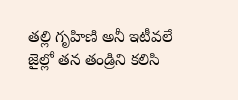తల్లి గృహిణి అనీ ఇటీవలే జైల్లో తన తండ్రిని కలిసి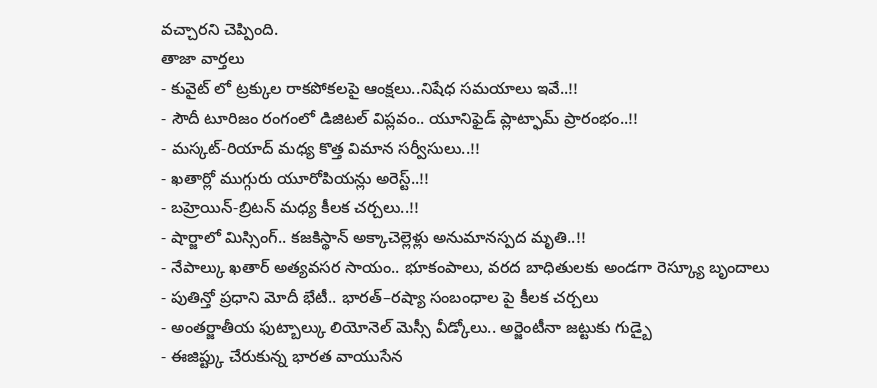వచ్చారని చెప్పింది.
తాజా వార్తలు
- కువైట్ లో ట్రక్కుల రాకపోకలపై ఆంక్షలు..నిషేధ సమయాలు ఇవే..!!
- సౌదీ టూరిజం రంగంలో డిజిటల్ విప్లవం.. యూనిఫైడ్ ప్లాట్ఫామ్ ప్రారంభం..!!
- మస్కట్-రియాద్ మధ్య కొత్త విమాన సర్వీసులు..!!
- ఖతార్లో ముగ్గురు యూరోపియన్లు అరెస్ట్..!!
- బహ్రెయిన్-బ్రిటన్ మధ్య కీలక చర్చలు..!!
- షార్జాలో మిస్సింగ్.. కజకిస్థాన్ అక్కాచెల్లెళ్లు అనుమానస్పద మృతి..!!
- నేపాల్కు ఖతార్ అత్యవసర సాయం.. భూకంపాలు, వరద బాధితులకు అండగా రెస్క్యూ బృందాలు
- పుతిన్తో ప్రధాని మోదీ భేటీ.. భారత్–రష్యా సంబంధాల పై కీలక చర్చలు
- అంతర్జాతీయ ఫుట్బాల్కు లియోనెల్ మెస్సీ వీడ్కోలు.. అర్జెంటీనా జట్టుకు గుడ్బై
- ఈజిప్ట్కు చేరుకున్న భారత వాయుసేన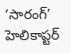‘సారంగ్’ హెలికాప్టర్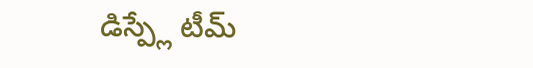డిస్ప్లే టీమ్